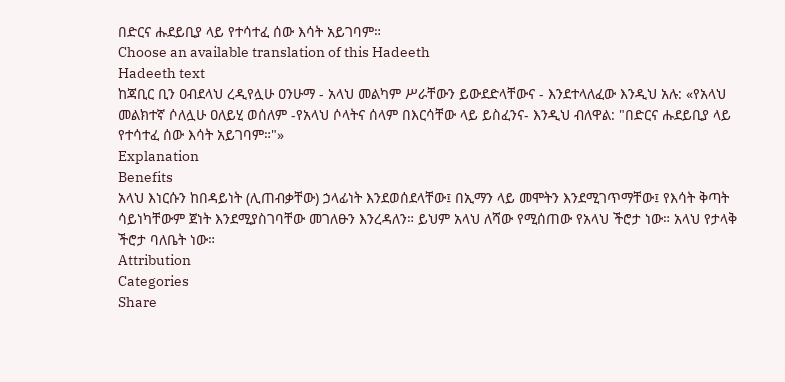በድርና ሑደይቢያ ላይ የተሳተፈ ሰው እሳት አይገባም።
Choose an available translation of this Hadeeth
Hadeeth text
ከጃቢር ቢን ዐብደላህ ረዲየሏሁ ዐንሁማ - አላህ መልካም ሥራቸውን ይውደድላቸውና - እንደተላለፈው እንዲህ አሉ: «የአላህ መልክተኛ ሶለሏሁ ዐለይሂ ወሰለም -የአላህ ሶላትና ሰላም በእርሳቸው ላይ ይስፈንና- እንዲህ ብለዋል: "በድርና ሑደይቢያ ላይ የተሳተፈ ሰው እሳት አይገባም።"»
Explanation
Benefits
አላህ እነርሱን ከበዳይነት (ሊጠብቃቸው) ኃላፊነት እንደወሰደላቸው፤ በኢማን ላይ መሞትን እንደሚገጥማቸው፤ የእሳት ቅጣት ሳይነካቸውም ጀነት እንደሚያስገባቸው መገለፁን እንረዳለን። ይህም አላህ ለሻው የሚሰጠው የአላህ ችሮታ ነው። አላህ የታላቅ ችሮታ ባለቤት ነው።
Attribution
Categories
Share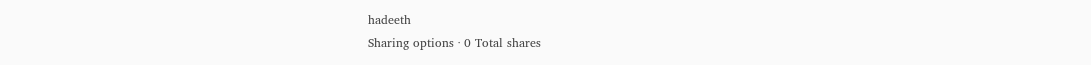hadeeth
Sharing options · 0 Total shares